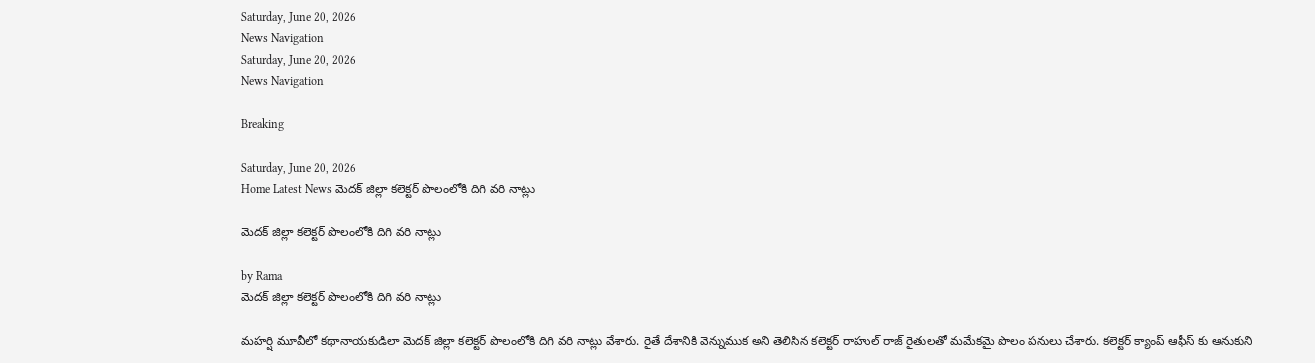Saturday, June 20, 2026
News Navigation
Saturday, June 20, 2026
News Navigation

Breaking

Saturday, June 20, 2026
Home Latest News మెదక్ జిల్లా కలెక్టర్ పొలంలోకి దిగి వరి నాట్లు

మెదక్ జిల్లా కలెక్టర్ పొలంలోకి దిగి వరి నాట్లు

by Rama
మెదక్ జిల్లా కలెక్టర్ పొలంలోకి దిగి వరి నాట్లు

మహర్షి మూవీలో కథానాయకుడిలా మెదక్ జిల్లా కలెక్టర్ పొలంలోకి దిగి వరి నాట్లు వేశారు. రైతే దేశానికి వెన్నుముక అని తెలిసిన కలెక్టర్ రాహుల్ రాజ్ రైతులతో మమేకమై పొలం పనులు చేశారు. కలెక్టర్ క్యాంప్ ఆఫీస్ కు ఆనుకుని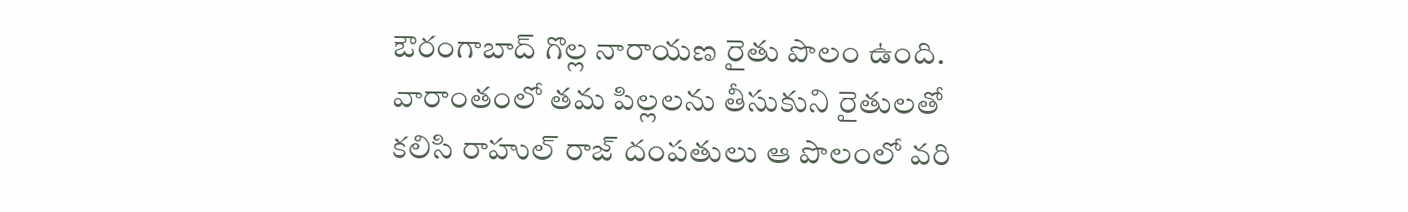ఔరంగాబాద్ గొల్ల నారాయణ రైతు పొలం ఉంది. వారాంతంలో తమ పిల్లలను తీసుకుని రైతులతో కలిసి రాహుల్ రాజ్ దంపతులు ఆ పొలంలో వరి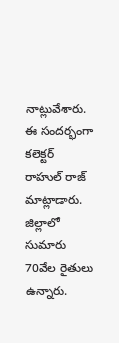నాట్లువేశారు. ఈ సందర్భంగా కలెక్టర్ రాహుల్ రాజ్ మాట్లాడారు. జిల్లాలో సుమారు 70వేల రైతులు ఉన్నారు.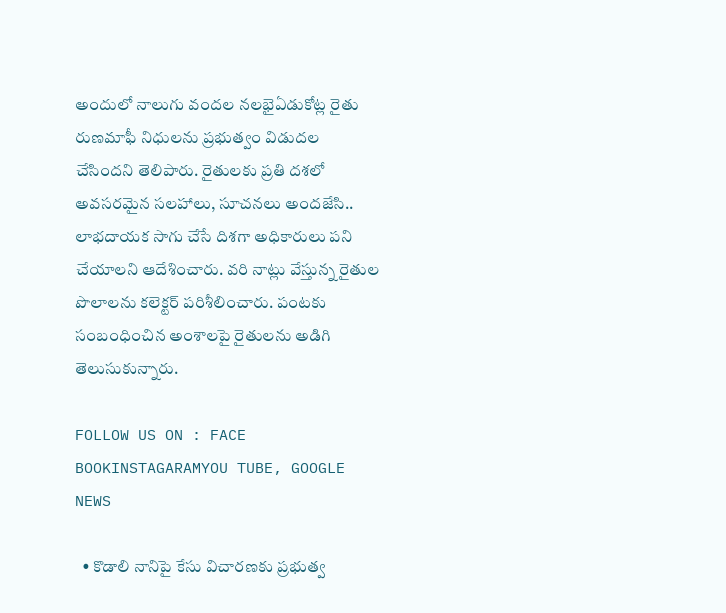అందులో నాలుగు వందల నలభైఏడుకోట్ల రైతు రుణమాఫీ నిధులను ప్రభుత్వం విడుదల చేసిందని తెలిపారు. రైతులకు ప్రతి దశలో అవసరమైన సలహాలు, సూచనలు అందజేసి.. లాభదాయక సాగు చేసే దిశగా అధికారులు పని చేయాలని ఆదేశించారు. వరి నాట్లు వేస్తున్న రైతుల పొలాలను కలెక్టర్ పరిశీలించారు. పంటకు సంబంధించిన అంశాలపై రైతులను అడిగి తెలుసుకున్నారు.

FOLLOW US ON : FACE BOOKINSTAGARAMYOU TUBE, GOOGLE NEWS

  • కొడాలి నానిపై కేసు విచారణకు ప్రభుత్వ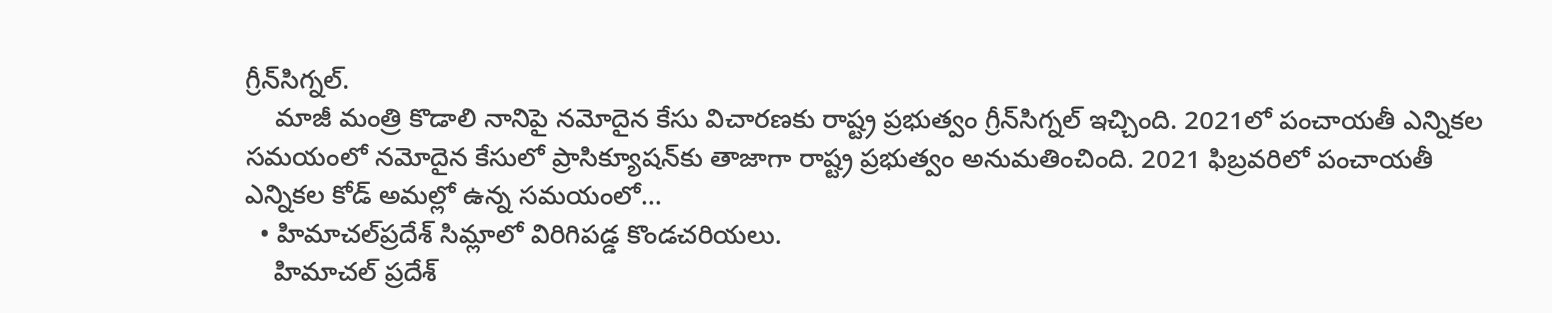గ్రీన్‌సిగ్నల్.
    మాజీ మంత్రి కొడాలి నానిపై నమోదైన కేసు విచారణకు రాష్ట్ర ప్రభుత్వం గ్రీన్‌సిగ్నల్ ఇచ్చింది. 2021లో పంచాయతీ ఎన్నికల సమయంలో నమోదైన కేసులో ప్రాసిక్యూషన్‌కు తాజాగా రాష్ట్ర ప్రభుత్వం అనుమతించింది. 2021 ఫిబ్రవరిలో పంచాయతీ ఎన్నికల కోడ్‌ అమల్లో ఉన్న సమయంలో…
  • హిమాచల్‌ప్రదేశ్ సిమ్లాలో విరిగిపడ్డ కొండచరియలు.
    హిమాచల్ ప్రదేశ్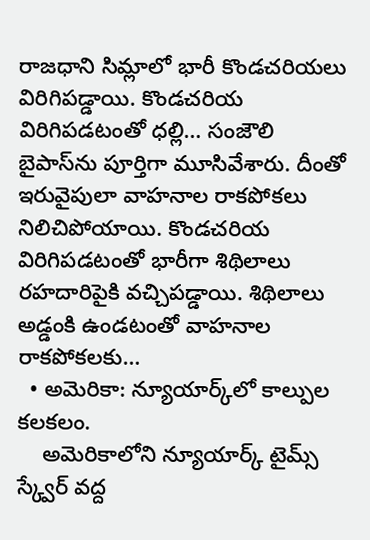రాజధాని సిమ్లాలో భారీ కొండచరియలు విరిగిపడ్డాయి. కొండచరియ విరిగిపడటంతో ధల్లి… సంజౌలి బైపాస్‌ను పూర్తిగా మూసివేశారు. దీంతో ఇరువైపులా వాహనాల రాకపోకలు నిలిచిపోయాయి. కొండచరియ విరిగిపడటంతో భారీగా శిథిలాలు రహదారిపైకి వచ్చిపడ్డాయి. శిథిలాలు అడ్డంకి ఉండటంతో వాహనాల రాకపోకలకు…
  • అమెరికా: న్యూయార్క్‌లో కాల్పుల కలకలం.
    అమెరికాలోని న్యూయార్క్‌ టైమ్స్‌ స్క్వేర్‌ వద్ద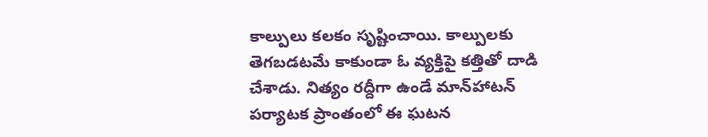కాల్పులు కలకం సృష్టించాయి. కాల్పులకు తెగబడటమే కాకుండా ఓ వ్యక్తిపై కత్తితో దాడి చేశాడు. నిత్యం రద్దీగా ఉండే మాన్‌హాటన్ పర్యాటక ప్రాంతంలో ఈ ఘటన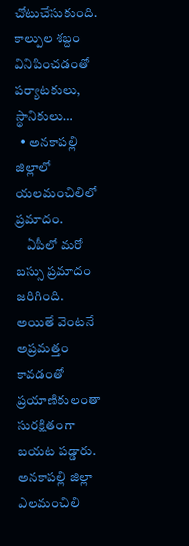చోటుచేసుకుంది. కాల్పుల శబ్దం వినిపించడంతో పర్యాటకులు, స్థానికులు…
  • అనకాపల్లి జిల్లాలో యలమంచిలిలో ప్రమాదం.
    ఏపీలో మరో బస్సు ప్రమాదం జరిగింది. అయితే వెంటనే అప్రమత్తం కావడంతో ప్రయాణికులంతా సురక్షితంగా బయట పడ్డారు. అనకాపల్లి జిల్లా ఎలమంచిలి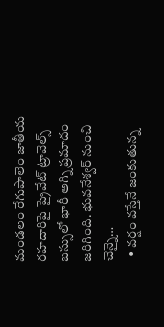మండలం రేగుపాలెం జాతీయ రహదారిపై ప్రైవేట్ ట్రావెల్స్ బస్సులో భారీ అగ్ని ప్రమాదం జరిగింది. భువనేశ్వర్ నుంచి చెన్నై…
  • వర్షం వస్తేనే జంకుతున్న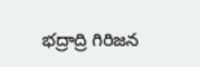భద్రాద్రి గిరిజన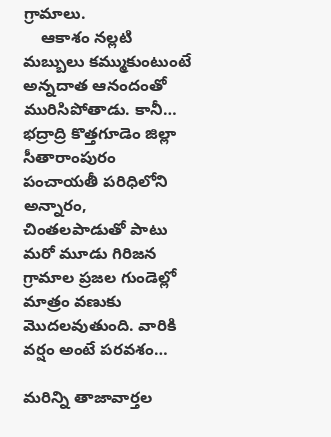గ్రామాలు.
    ఆకాశం నల్లటి మబ్బులు కమ్ముకుంటుంటే అన్నదాత ఆనందంతో మురిసిపోతాడు. కానీ… భద్రాద్రి కొత్తగూడెం జిల్లా సీతారాంపురం పంచాయతీ పరిధిలోని అన్నారం, చింతలపాడుతో పాటు మరో మూడు గిరిజన గ్రామాల ప్రజల గుండెల్లో మాత్రం వణుకు మొదలవుతుంది. వారికి వర్షం అంటే పరవశం…

మరిన్ని తాజావార్తల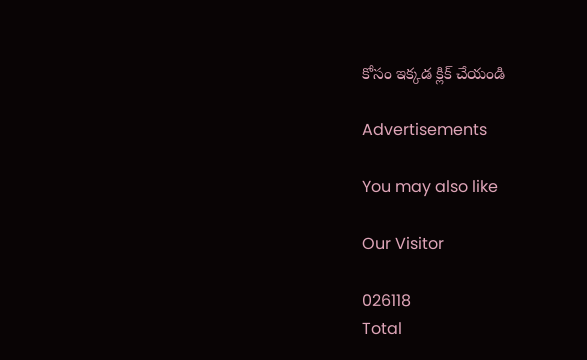కోసం ఇక్కడ క్లిక్ చేయండి

Advertisements

You may also like

Our Visitor

026118
Total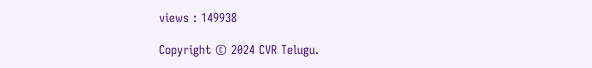views : 149938

Copyright © 2024 CVR Telugu.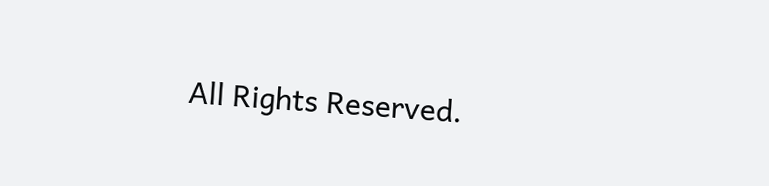All Rights Reserved.